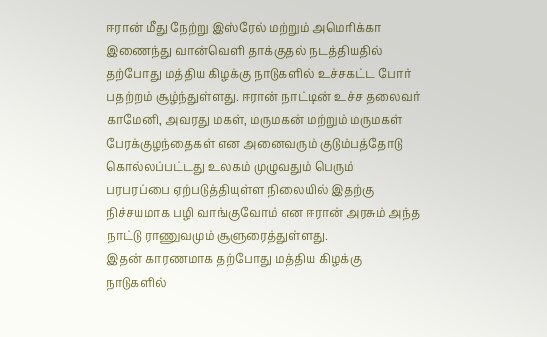ஈரான் மீது நேற்று இஸ்ரேல் மற்றும் அமெரிக்கா இணைந்து வான்வெளி தாக்குதல் நடத்தியதில் தற்போது மத்திய கிழக்கு நாடுகளில் உச்சகட்ட போர் பதற்றம் சூழ்ந்துள்ளது. ஈரான் நாட்டின் உச்ச தலைவர் காமேனி, அவரது மகள், மருமகன் மற்றும் மருமகள் பேரக்குழந்தைகள் என அனைவரும் குடும்பத்தோடு கொல்லப்பட்டது உலகம் முழுவதும் பெரும் பரபரப்பை ஏற்படுத்தியுள்ள நிலையில் இதற்கு நிச்சயமாக பழி வாங்குவோம் என ஈரான் அரசும் அந்த நாட்டு ராணுவமும் சூளுரைத்துள்ளது.
இதன் காரணமாக தற்போது மத்திய கிழக்கு நாடுகளில்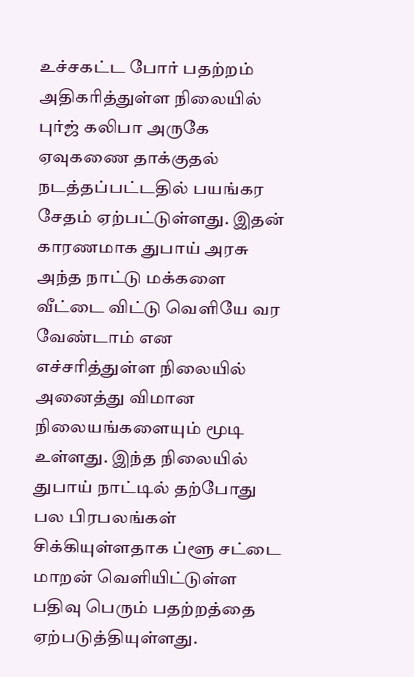உச்சகட்ட போர் பதற்றம் அதிகரித்துள்ள நிலையில் புர்ஜ் கலிபா அருகே ஏவுகணை தாக்குதல் நடத்தப்பட்டதில் பயங்கர சேதம் ஏற்பட்டுள்ளது. இதன் காரணமாக துபாய் அரசு அந்த நாட்டு மக்களை வீட்டை விட்டு வெளியே வர வேண்டாம் என எச்சரித்துள்ள நிலையில் அனைத்து விமான நிலையங்களையும் மூடி உள்ளது. இந்த நிலையில் துபாய் நாட்டில் தற்போது பல பிரபலங்கள் சிக்கியுள்ளதாக ப்ளூ சட்டை மாறன் வெளியிட்டுள்ள பதிவு பெரும் பதற்றத்தை ஏற்படுத்தியுள்ளது.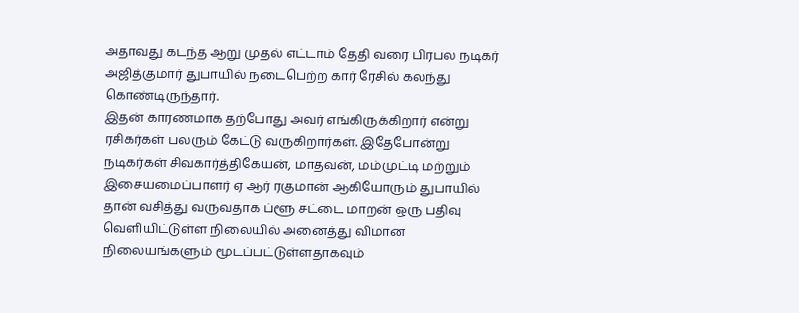அதாவது கடந்த ஆறு முதல் எட்டாம் தேதி வரை பிரபல நடிகர் அஜித்குமார் துபாயில் நடைபெற்ற கார் ரேசில் கலந்து கொண்டிருந்தார்.
இதன் காரணமாக தற்போது அவர் எங்கிருக்கிறார் என்று ரசிகர்கள் பலரும் கேட்டு வருகிறார்கள். இதேபோன்று நடிகர்கள் சிவகார்த்திகேயன், மாதவன், மம்முட்டி மற்றும் இசையமைப்பாளர் ஏ ஆர் ரகுமான் ஆகியோரும் துபாயில் தான் வசித்து வருவதாக ப்ளூ சட்டை மாறன் ஒரு பதிவு வெளியிட்டுள்ள நிலையில் அனைத்து விமான நிலையங்களும் மூடப்பட்டுள்ளதாகவும்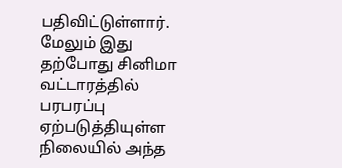பதிவிட்டுள்ளார். மேலும் இது தற்போது சினிமா வட்டாரத்தில் பரபரப்பு ஏற்படுத்தியுள்ள நிலையில் அந்த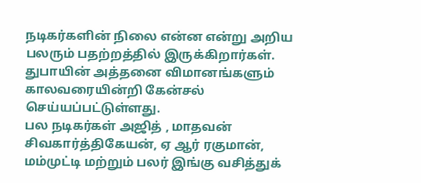நடிகர்களின் நிலை என்ன என்று அறிய பலரும் பதற்றத்தில் இருக்கிறார்கள்.
துபாயின் அத்தனை விமானங்களும் காலவரையின்றி கேன்சல் செய்யப்பட்டுள்ளது.
பல நடிகர்கள் அஜித் , மாதவன் சிவகார்த்திகேயன், ஏ ஆர் ரகுமான், மம்முட்டி மற்றும் பலர் இங்கு வசித்துக்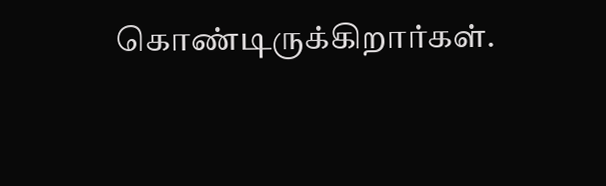கொண்டிருக்கிறார்கள்.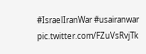#IsraelIranWar #usairanwar pic.twitter.com/FZuVsRvjTk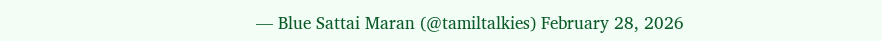— Blue Sattai Maran (@tamiltalkies) February 28, 2026